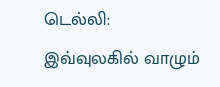டெல்லி: இவ்வுலகில் வாழும்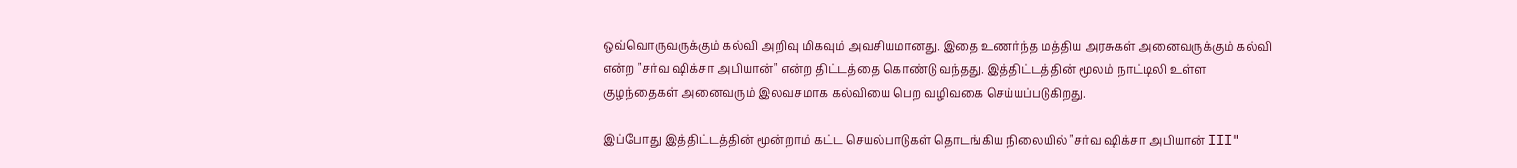ஒவ்வொருவருக்கும் கல்வி அறிவு மிகவும் அவசியமானது. இதை உணர்ந்த மத்திய அரசுகள் அனைவருக்கும் கல்வி என்ற "சர்வ ஷிக்சா அபியான்" என்ற திட்டத்தை கொண்டு வந்தது. இத்திட்டத்தின் மூலம் நாட்டிலி உள்ள குழந்தைகள் அனைவரும் இலவசமாக கல்வியை பெற வழிவகை செய்யப்படுகிறது.

இப்போது இத்திட்டத்தின் மூன்றாம் கட்ட செயல்பாடுகள் தொடங்கிய நிலையில் "சர்வ ஷிக்சா அபியான் III"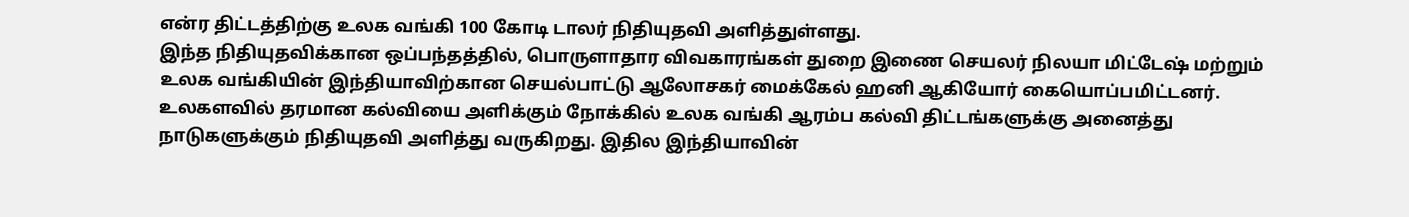என்ர திட்டத்திற்கு உலக வங்கி 100 கோடி டாலர் நிதியுதவி அளித்துள்ளது.
இந்த நிதியுதவிக்கான ஒப்பந்தத்தில், பொருளாதார விவகாரங்கள் துறை இணை செயலர் நிலயா மிட்டேஷ் மற்றும் உலக வங்கியின் இந்தியாவிற்கான செயல்பாட்டு ஆலோசகர் மைக்கேல் ஹனி ஆகியோர் கையொப்பமிட்டனர்.
உலகளவில் தரமான கல்வியை அளிக்கும் நோக்கில் உலக வங்கி ஆரம்ப கல்வி திட்டங்களுக்கு அனைத்து நாடுகளுக்கும் நிதியுதவி அளித்து வருகிறது. இதில இந்தியாவின்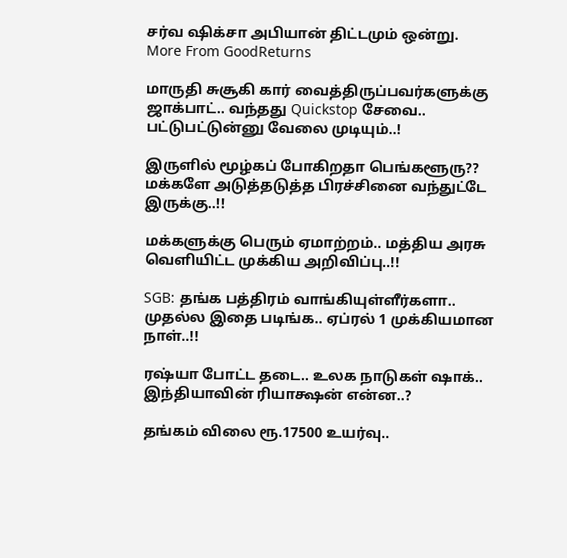சர்வ ஷிக்சா அபியான் திட்டமும் ஒன்று.
More From GoodReturns

மாருதி சுசூகி கார் வைத்திருப்பவர்களுக்கு ஜாக்பாட்.. வந்தது Quickstop சேவை.. பட்டுபட்டுன்னு வேலை முடியும்..!

இருளில் மூழ்கப் போகிறதா பெங்களூரு?? மக்களே அடுத்தடுத்த பிரச்சினை வந்துட்டே இருக்கு..!!

மக்களுக்கு பெரும் ஏமாற்றம்.. மத்திய அரசு வெளியிட்ட முக்கிய அறிவிப்பு..!!

SGB: தங்க பத்திரம் வாங்கியுள்ளீர்களா.. முதல்ல இதை படிங்க.. ஏப்ரல் 1 முக்கியமான நாள்..!!

ரஷ்யா போட்ட தடை.. உலக நாடுகள் ஷாக்.. இந்தியாவின் ரியாக்ஷன் என்ன..?

தங்கம் விலை ரூ.17500 உயர்வு..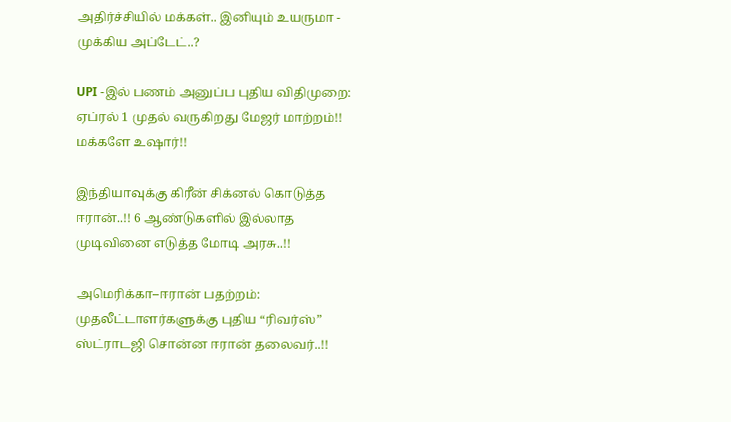அதிர்ச்சியில் மக்கள்.. இனியும் உயருமா - முக்கிய அப்டேட்..?

UPI -இல் பணம் அனுப்ப புதிய விதிமுறை: ஏப்ரல் 1 முதல் வருகிறது மேஜர் மாற்றம்!! மக்களே உஷார்!!

இந்தியாவுக்கு கிரீன் சிக்னல் கொடுத்த ஈரான்..!! 6 ஆண்டுகளில் இல்லாத முடிவினை எடுத்த மோடி அரசு..!!

அமெரிக்கா–ஈரான் பதற்றம்: முதலீட்டாளர்களுக்கு புதிய “ரிவர்ஸ்” ஸ்ட்ராடஜி சொன்ன ஈரான் தலைவர்..!!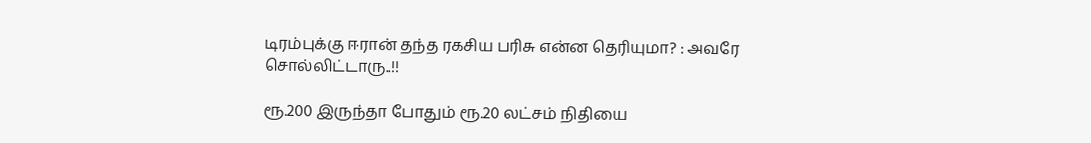டிரம்புக்கு ஈரான் தந்த ரகசிய பரிசு என்ன தெரியுமா? : அவரே சொல்லிட்டாரு..!!

ரூ.200 இருந்தா போதும் ரூ.20 லட்சம் நிதியை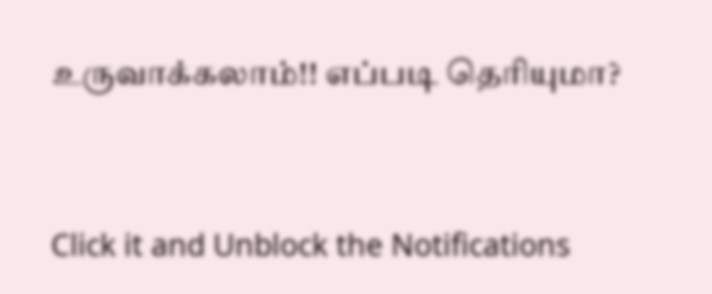உருவாக்கலாம்!! எப்படி தெரியுமா?



Click it and Unblock the Notifications